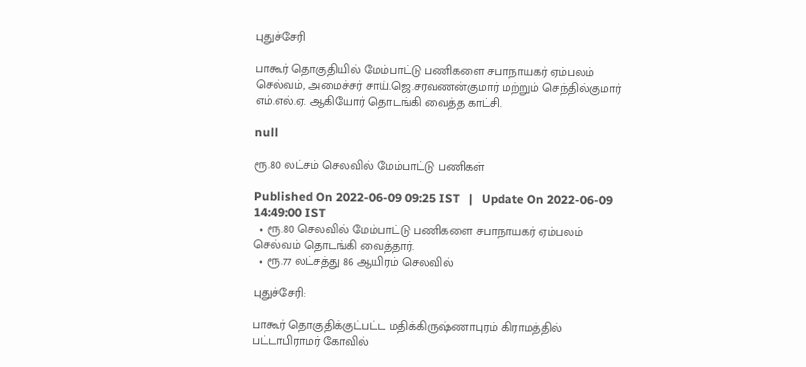புதுச்சேரி

பாகூர் தொகுதியில் மேம்பாட்டு பணிகளை சபாநாயகர் ஏம்பலம் செல்வம், அமைச்சர் சாய்.ஜெ.சரவணன்குமார் மற்றும் செந்தில்குமார் எம்.எல்.ஏ. ஆகியோர் தொடங்கி வைத்த காட்சி.

null

ரூ.80 லட்சம் செலவில் மேம்பாட்டு பணிகள்

Published On 2022-06-09 09:25 IST   |   Update On 2022-06-09 14:49:00 IST
  • ரூ.80 செலவில் மேம்பாட்டு பணிகளை சபாநாயகர் ஏம்பலம் செல்வம் தொடங்கி வைத்தார்.
  • ரூ.77 லட்சத்து 86 ஆயிரம் செலவில்

புதுச்சேரி:

பாகூர் தொகுதிக்குட்பட்ட மதிக்கிருஷ்ணாபுரம் கிராமத்தில் பட்டாபிராமர் கோவில்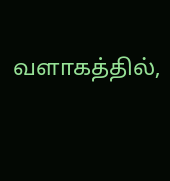வளாகத்தில்,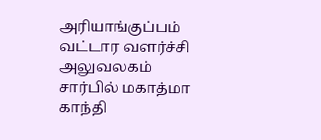அரியாங்குப்பம் வட்டார வளர்ச்சி அலுவலகம் சார்பில் மகாத்மா காந்தி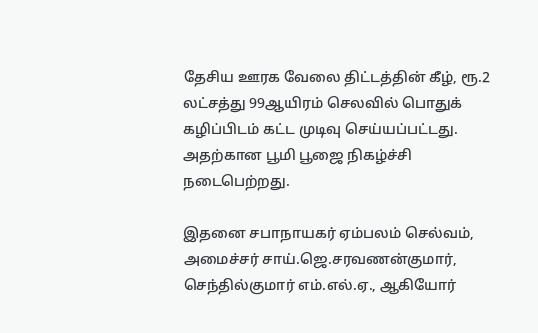தேசிய ஊரக வேலை திட்டத்தின் கீழ், ரூ.2 லட்சத்து 99ஆயிரம் செலவில் பொதுக் கழிப்பிடம் கட்ட முடிவு செய்யப்பட்டது. அதற்கான பூமி பூஜை நிகழ்ச்சி நடைபெற்றது.

இதனை சபாநாயகர் ஏம்பலம் செல்வம், அமைச்சர் சாய்.ஜெ.சரவணன்குமார், செந்தில்குமார் எம்.எல்.ஏ., ஆகியோர்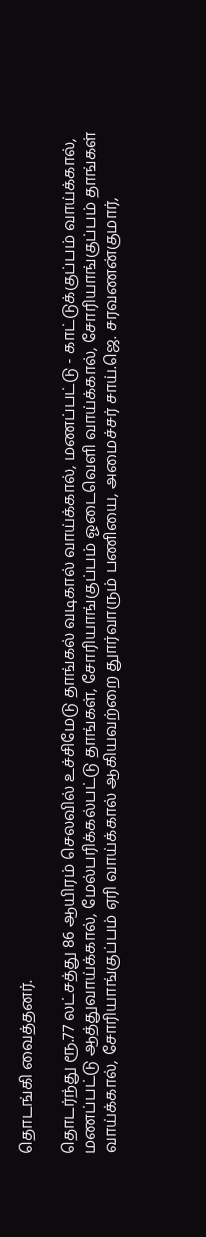தொடங்கி வைத்தனர்.

தொடர்ந்து ரூ.77 லட்சத்து 86 ஆயிரம் செலவில் உச்சிமேடு தாங்கல் வடிகால் வாய்க்கால், மணப்பட்டு - காட்டுக்குப்பம் வாய்க்கால், மணப்பட்டு ஆத்துவாய்க்கால், மேல்பரிக்கல்பட்டு தாங்கள், சோரியாங்குப்பம் ஓடைவெளி வாய்க்கால், சோரியாங்குப்பம் தாங்கள் வாய்க்கால், சோரியாங்குப்பம் ஏரி வாய்க்கால் ஆகியவற்றை துார்வாரும் பணியை, அமைச்சர் சாய்.ஜெ. சரவணன்குமார்,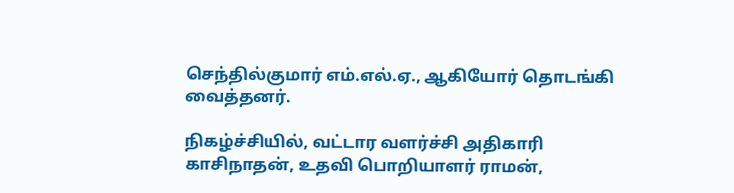செந்தில்குமார் எம்.எல்.ஏ., ஆகியோர் தொடங்கி வைத்தனர்.

நிகழ்ச்சியில், வட்டார வளர்ச்சி அதிகாரி காசிநாதன், உதவி பொறியாளர் ராமன்,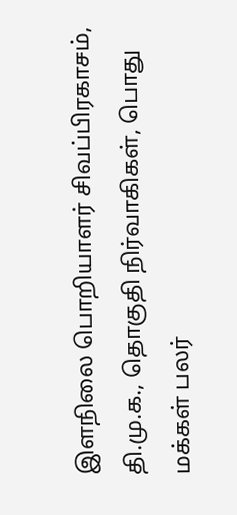இளநிலை பொறியாளர் சிவப்பிரகாசம், தி.மு.க., தொகுதி நிர்வாகிகள், பொது மக்கள் பலர்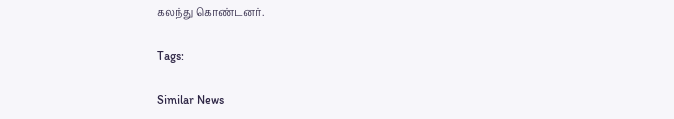கலந்து கொண்டனர்.

Tags:

Similar News